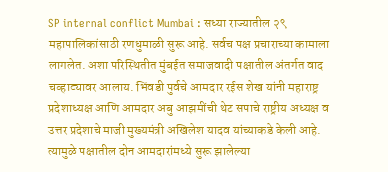SP internal conflict Mumbai : सध्या राज्यातील २९ महापालिकांसाठी रणधुमाळी सुरू आहे. सर्वच पक्ष प्रचाराच्या कामाला लागलेत. अशा परिस्थितीत मुंबईत समाजवादी पक्षातील अंतर्गत वाद चव्हाट्यावर आलाय. भिंवडी पुर्वचे आमदार रईस शेख यांनी महाराष्ट्र प्रदेशाध्यक्ष आणि आमदार अबु आझमींची थेट सपाचे राष्ट्रीय अध्यक्ष व उत्तर प्रदेशाचे माजी मुख्यमंत्री अखिलेश यादव यांच्याकडे केली आहे. त्यामुळे पक्षातील दोन आमदारांमध्ये सुरू झालेल्या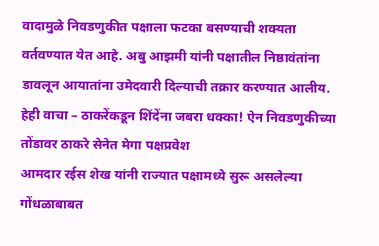वादामुळे निवडणुकीत पक्षाला फटका बसण्याची शक्यता वर्तवण्यात येत आहे. अबु आझमी यांनी पक्षातील निष्ठावंतांना डावलून आयातांना उमेदवारी दिल्याची तक्रार करण्यात आलीय.
हेही वाचा – ठाकरेंकडून शिंदेंना जबरा धक्का! ऐन निवडणुकीच्या तोंडावर ठाकरे सेनेत मेगा पक्षप्रवेश
आमदार रईस शेख यांनी राज्यात पक्षामध्ये सुरू असलेल्या गोंधळाबाबत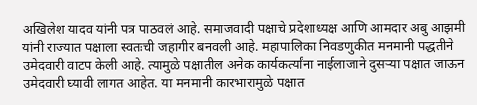अखिलेश यादव यांनी पत्र पाठवलं आहे. समाजवादी पक्षाचे प्रदेशाध्यक्ष आणि आमदार अबु आझमी यांनी राज्यात पक्षाला स्वतःची जहागीर बनवली आहे. महापालिका निवडणुकीत मनमानी पद्धतीने उमेदवारी वाटप केली आहे. त्यामुळे पक्षातील अनेक कार्यकर्त्यांना नाईलाजाने दुसऱ्या पक्षात जाऊन उमेदवारी घ्यावी लागत आहेत. या मनमानी कारभारामुळे पक्षात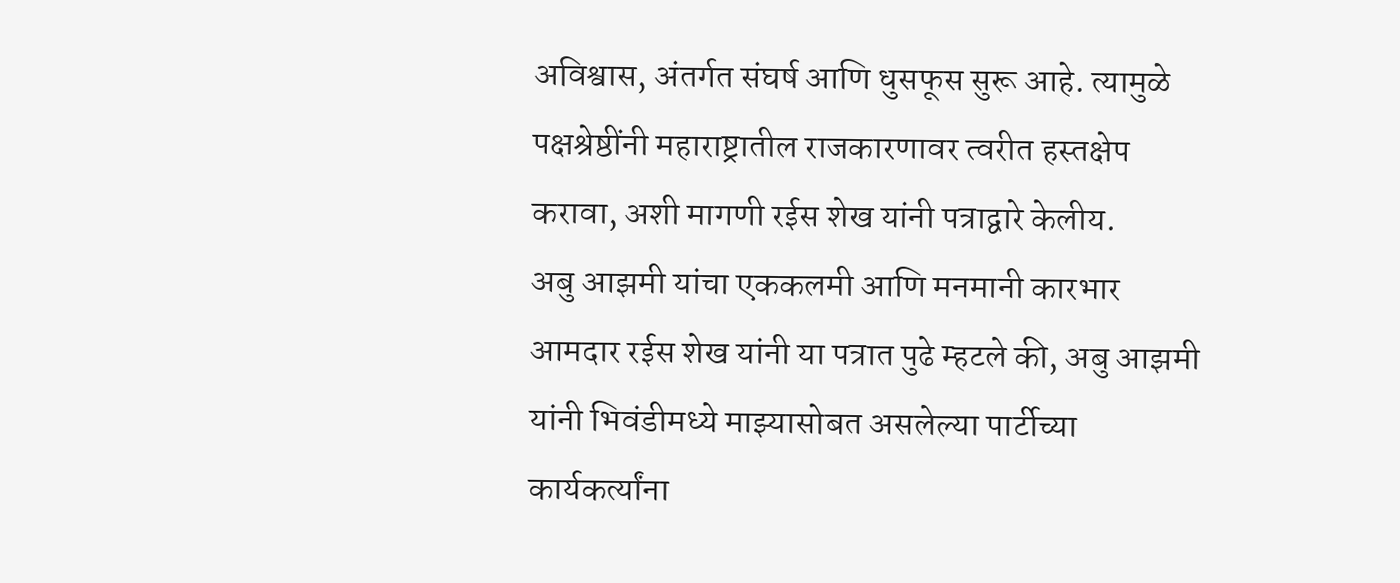अविश्वास, अंतर्गत संघर्ष आणि धुसफूस सुरू आहे. त्यामुळे पक्षश्रेष्ठींनी महाराष्ट्रातील राजकारणावर त्वरीत हस्तक्षेप करावा, अशी मागणी रईस शेख यांनी पत्राद्वारे केलीय.
अबु आझमी यांचा एककलमी आणि मनमानी कारभार
आमदार रईस शेख यांनी या पत्रात पुढे म्हटले की, अबु आझमी यांनी भिवंडीमध्ये माझ्यासोबत असलेल्या पार्टीच्या कार्यकर्त्यांना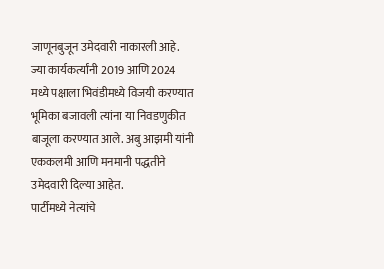जाणूनबुजून उमेदवारी नाकारली आहे. ज्या कार्यकर्त्यांनी 2019 आणि 2024 मध्ये पक्षाला भिवंडीमध्ये विजयी करण्यात भूमिका बजावली त्यांना या निवडणुकीत बाजूला करण्यात आले. अबु आझमी यांनी एककलमी आणि मनमानी पद्धतीने उमेदवारी दिल्या आहेत.
पार्टीमध्ये नेत्यांचे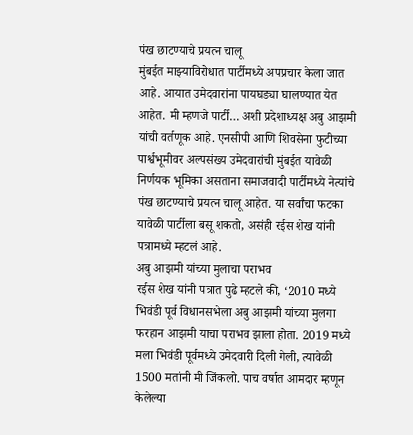पंख छाटण्याचे प्रयत्न चालू
मुंबईत माझ्याविरोधात पार्टीमध्ये अपप्रचार केला जात आहे. आयात उमेदवारांना पायघड्या घालण्यात येत आहेत. मी म्हणजे पार्टी… अशी प्रदेशाध्यक्ष अबु आझमी यांची वर्तणूक आहे. एनसीपी आणि शिवसेना फुटीच्या पार्श्वभूमीवर अल्पसंख्य उमेदवारांची मुंबईत यावेळी निर्णयक भूमिका असताना समाजवादी पार्टीमध्ये नेत्यांचे पंख छाटण्याचे प्रयत्न चालू आहेत. या सर्वांचा फटका यावेळी पार्टीला बसू शकतो, असंही रईस शेख यांनी पत्रामध्ये म्हटलं आहे.
अबु आझमी यांच्या मुलाचा पराभव
रईस शेख यांनी पत्रात पुढे म्हटले की, ‘2010 मध्ये भिवंडी पूर्व विधानसभेला अबु आझमी यांच्या मुलगा फरहान आझमी याचा पराभव झाला होता. 2019 मध्ये मला भिवंडी पूर्वमध्ये उमेदवारी दिली गेली, त्यावेळी 1500 मतांनी मी जिंकलो. पाच वर्षात आमदार म्हणून केलेल्या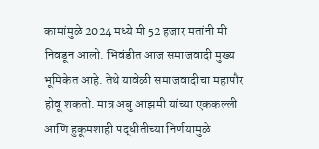कामांमुळे 2024 मध्ये मी 52 हजार मतांनी मी निवडून आलो. भिवंडीत आज समाजवादी मुख्य भूमिकेत आहे. तेथे यावेळी समाजवादीचा महापौर होवू शकतो. मात्र अबु आझमी यांच्या एककल्ली आणि हुकूमशाही पद्धीतीच्या निर्णयामुळे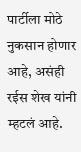पार्टीला मोठे नुकसान होणार आहे, असंही रईस शेख यांनी म्हटलं आहे.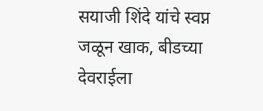सयाजी शिंदे यांचे स्वप्न जळून खाक, बीडच्या देवराईला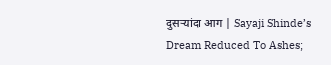दुसऱ्यांदा आग | Sayaji Shinde’s Dream Reduced To Ashes;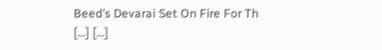Beed’s Devarai Set On Fire For Th
[…] […]